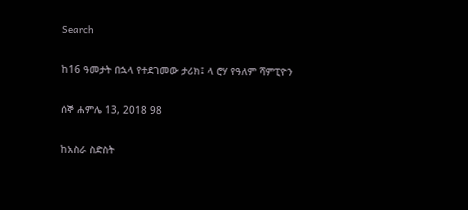Search

ከ16 ዓመታት በኋላ የተደገመው ታሪክ፤ ላ ሮሃ የዓለም ሻምፒዮን

ሰኞ ሐምሌ 13, 2018 98

ከአስራ ስድስት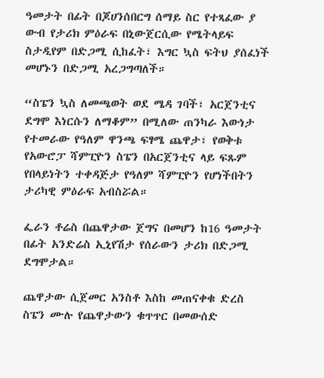ዓመታት በፊት በጆሀንሰበርግ ሰማይ ስር የተጻፈው ያ ውብ የታሪክ ምዕራፍ በኒውጀርሲው የሜትላይፍ ስታዲየም በድጋሚ ሲከፈት፣ እግር ኳስ ፍትህ ያሰፈነች መሆኑን በድጋሚ አረጋግጣለች።

“ስፔን ኳስ ለመጫወት ወደ ሜዳ ገባች፣ አርጀንቲና ደግሞ እነርሱን ለማቆም” በሚለው ጠንካራ እውነታ የተመራው የዓለም ዋንጫ ፍፃሜ ጨዋታ፣ የወቅቱ የአውሮፓ ሻምፒዮን ስፔን በአርጀንቲና ላይ ፍጹም የበላይነትን ተቀዳጅታ የዓለም ሻምፒዮን የሆነችበትን ታሪካዊ ምዕራፍ አብስሯል።

ፌራን ቶሬስ በጨዋታው ጀግና በመሆን ከ16 ዓመታት በፊት አንድሬስ ኢኒየሽታ የሰራውን ታሪክ በድጋሚ ደግሞታል።

ጨዋታው ሲጀመር አንስቶ እስከ መጠናቀቁ ድረስ ስፔን ሙሉ የጨዋታውን ቁጥጥር በመውሰድ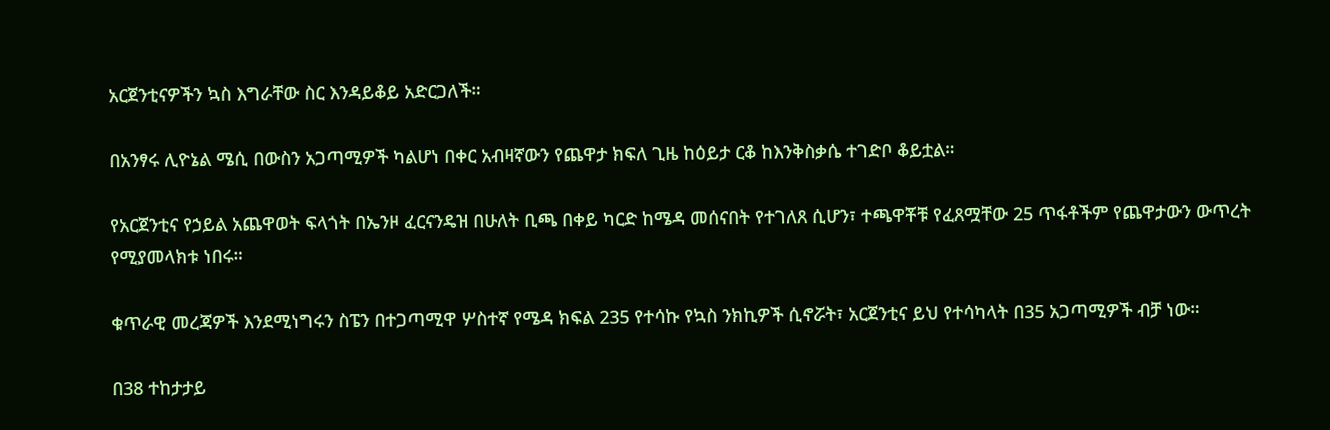አርጀንቲናዎችን ኳስ እግራቸው ስር እንዳይቆይ አድርጋለች።

በአንፃሩ ሊዮኔል ሜሲ በውስን አጋጣሚዎች ካልሆነ በቀር አብዛኛውን የጨዋታ ክፍለ ጊዜ ከዕይታ ርቆ ከእንቅስቃሴ ተገድቦ ቆይቷል።

የአርጀንቲና የኃይል አጨዋወት ፍላጎት በኤንዞ ፈርናንዴዝ በሁለት ቢጫ በቀይ ካርድ ከሜዳ መሰናበት የተገለጸ ሲሆን፣ ተጫዋቾቹ የፈጸሟቸው 25 ጥፋቶችም የጨዋታውን ውጥረት የሚያመላክቱ ነበሩ።

ቁጥራዊ መረጃዎች እንደሚነግሩን ስፔን በተጋጣሚዋ ሦስተኛ የሜዳ ክፍል 235 የተሳኩ የኳስ ንክኪዎች ሲኖሯት፣ አርጀንቲና ይህ የተሳካላት በ35 አጋጣሚዎች ብቻ ነው።

በ38 ተከታታይ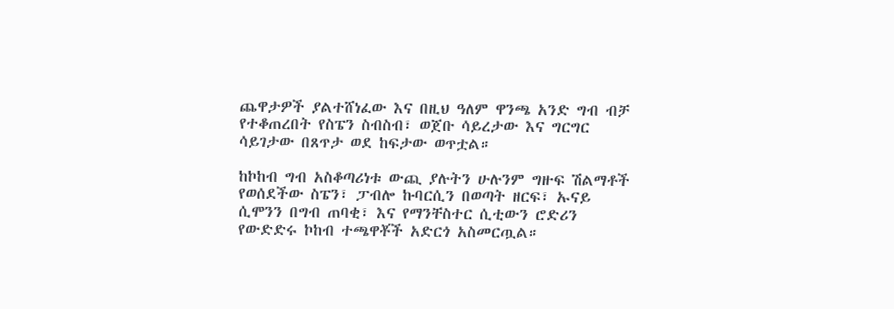ጨዋታዎች ያልተሸነፈው እና በዚህ ዓለም ዋንጫ አንድ ግብ ብቻ የተቆጠረበት የስፔን ስብስብ፣ ወጀቡ ሳይረታው እና ግርግር ሳይገታው በጸጥታ ወደ ከፍታው ወጥቷል።

ከኮከብ ግብ አስቆጣሪነቱ ውጪ ያሉትን ሁሉንም ግዙፍ ሽልማቶች የወሰደችው ስፔን፣ ፓብሎ ኩባርሲን በወጣት ዘርፍ፣ ኡናይ ሲሞንን በግብ ጠባቂ፣ እና የማንቸስተር ሲቲውን ሮድሪን የውድድሩ ኮከብ ተጫዋቾች አድርጎ አስመርጧል።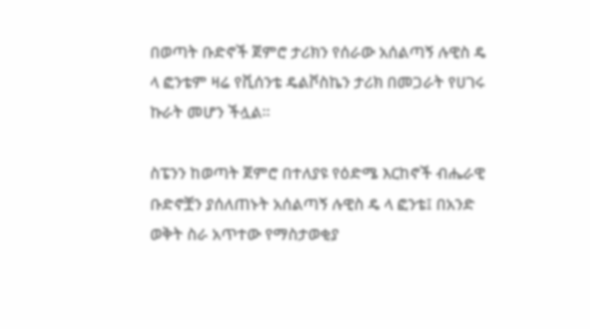በወጣት ቡድኖች ጀምሮ ታሪክን የሰራው አሰልጣኝ ሉዊስ ዴ ላ ፎንቴም ዛሬ የቪሰንቴ ዴልቮስኬን ታሪክ በመጋራት የሀገሩ ኩራት መሆን ችሏል።

ስፔንን ከወጣት ጀምሮ በተለያዩ የዕድሜ እርከኖች ብሔራዊ ቡድኖቿን ያሰለጠኑት አሰልጣኝ ሉዊስ ዴ ላ ፎንቴ፤ በአንድ ወቅት ስራ አጥተው የማስታወቂያ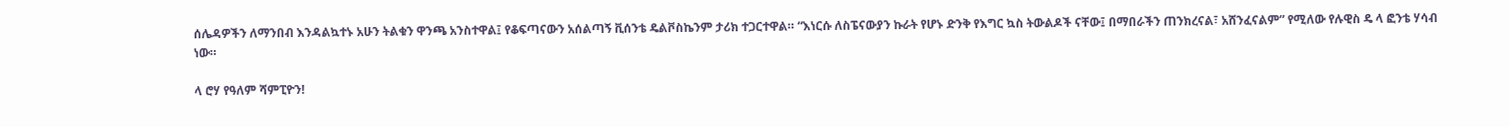ሰሌዳዎችን ለማንበብ እንዳልኳተኑ አሁን ትልቁን ዋንጫ አንስተዋል፤ የቆፍጣናውን አሰልጣኝ ቪሰንቴ ዴልቮስኬንም ታሪክ ተጋርተዋል። “እነርሱ ለስፔናውያን ኩራት የሆኑ ድንቅ የእግር ኳስ ትውልዶች ናቸው፤ በማበራችን ጠንክረናል፣ አሸንፈናልም” የሚለው የሉዊስ ዴ ላ ፎንቴ ሃሳብ ነው።

ላ ሮሃ የዓለም ሻምፒዮን!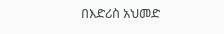በእድሪስ አህመድ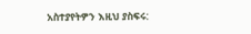አስተያየትዎን እዚህ ያስፍሩ: